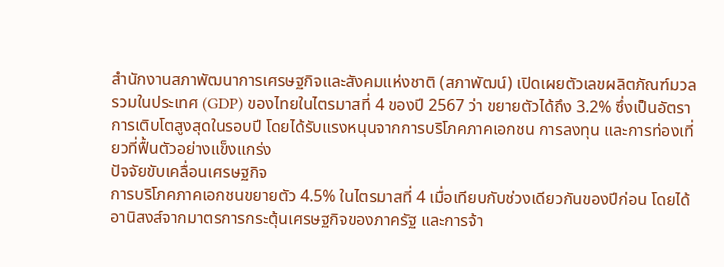สำนักงานสภาพัฒนาการเศรษฐกิจและสังคมแห่งชาติ (สภาพัฒน์) เปิดเผยตัวเลขผลิตภัณฑ์มวลรวมในประเทศ (GDP) ของไทยในไตรมาสที่ 4 ของปี 2567 ว่า ขยายตัวได้ถึง 3.2% ซึ่งเป็นอัตราการเติบโตสูงสุดในรอบปี โดยได้รับแรงหนุนจากการบริโภคภาคเอกชน การลงทุน และการท่องเที่ยวที่ฟื้นตัวอย่างแข็งแกร่ง
ปัจจัยขับเคลื่อนเศรษฐกิจ
การบริโภคภาคเอกชนขยายตัว 4.5% ในไตรมาสที่ 4 เมื่อเทียบกับช่วงเดียวกันของปีก่อน โดยได้อานิสงส์จากมาตรการกระตุ้นเศรษฐกิจของภาครัฐ และการจ้า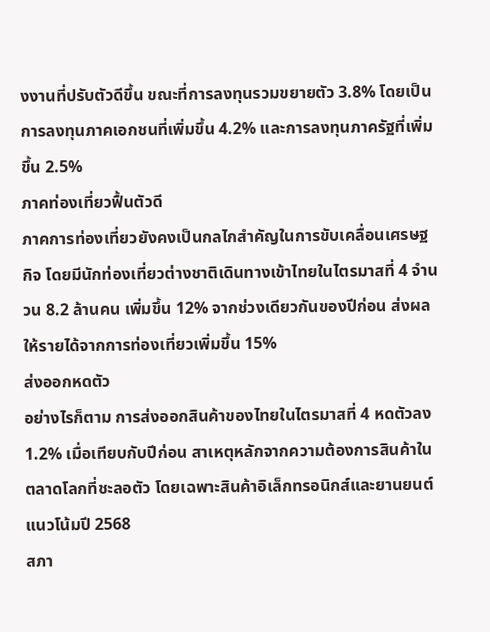งงานที่ปรับตัวดีขึ้น ขณะที่การลงทุนรวมขยายตัว 3.8% โดยเป็นการลงทุนภาคเอกชนที่เพิ่มขึ้น 4.2% และการลงทุนภาครัฐที่เพิ่มขึ้น 2.5%
ภาคท่องเที่ยวฟื้นตัวดี
ภาคการท่องเที่ยวยังคงเป็นกลไกสำคัญในการขับเคลื่อนเศรษฐกิจ โดยมีนักท่องเที่ยวต่างชาติเดินทางเข้าไทยในไตรมาสที่ 4 จำนวน 8.2 ล้านคน เพิ่มขึ้น 12% จากช่วงเดียวกันของปีก่อน ส่งผลให้รายได้จากการท่องเที่ยวเพิ่มขึ้น 15%
ส่งออกหดตัว
อย่างไรก็ตาม การส่งออกสินค้าของไทยในไตรมาสที่ 4 หดตัวลง 1.2% เมื่อเทียบกับปีก่อน สาเหตุหลักจากความต้องการสินค้าในตลาดโลกที่ชะลอตัว โดยเฉพาะสินค้าอิเล็กทรอนิกส์และยานยนต์
แนวโน้มปี 2568
สภา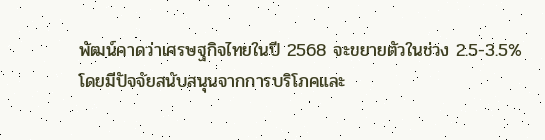พัฒน์คาดว่าเศรษฐกิจไทยในปี 2568 จะขยายตัวในช่วง 2.5-3.5% โดยมีปัจจัยสนับสนุนจากการบริโภคและ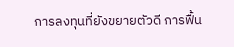การลงทุนที่ยังขยายตัวดี การฟื้น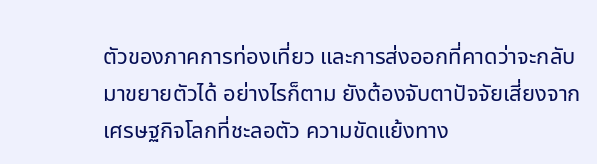ตัวของภาคการท่องเที่ยว และการส่งออกที่คาดว่าจะกลับมาขยายตัวได้ อย่างไรก็ตาม ยังต้องจับตาปัจจัยเสี่ยงจากเศรษฐกิจโลกที่ชะลอตัว ความขัดแย้งทาง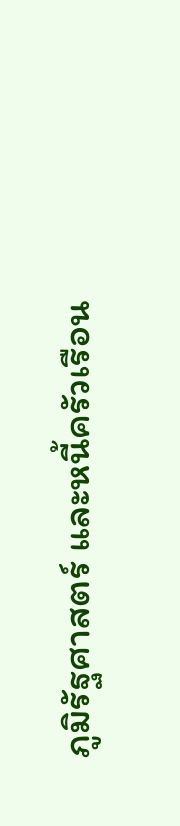ภูมิรัฐศาสตร์ และหนี้ครัวเรือน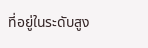ที่อยู่ในระดับสูง